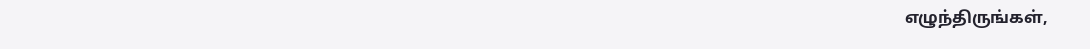எழுந்திருங்கள்,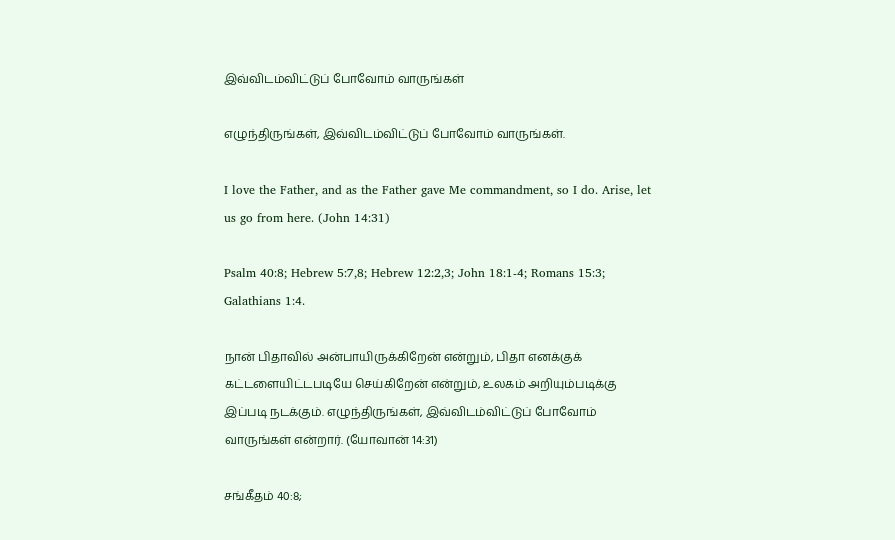இவ்விடம்விட்டுப் போவோம் வாருங்கள்

எழுந்திருங்கள், இவ்விடம்விட்டுப் போவோம் வாருங்கள்.

I love the Father, and as the Father gave Me commandment, so I do. Arise, let us go from here. (John 14:31)

Psalm 40:8; Hebrew 5:7,8; Hebrew 12:2,3; John 18:1-4; Romans 15:3; Galathians 1:4.

நான் பிதாவில் அன்பாயிருக்கிறேன் என்றும், பிதா எனக்குக் கட்டளையிட்டபடியே செய்கிறேன் என்றும், உலகம் அறியும்படிக்கு இப்படி நடக்கும். எழுந்திருங்கள், இவ்விடம்விட்டுப் போவோம் வாருங்கள் என்றார். (யோவான் 14:31)

சங்கீதம் 40:8;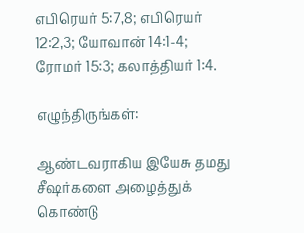எபிரெயர் 5:7,8; எபிரெயர் 12:2,3; யோவான் 14:1-4; ரோமர் 15:3; கலாத்தியர் 1:4.

எழுந்திருங்கள்:

ஆண்டவராகிய இயேசு தமது சீஷர்களை அழைத்துக் கொண்டு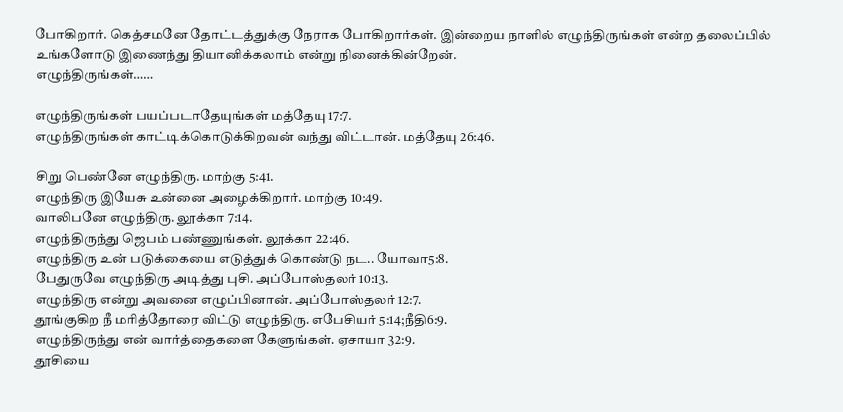போகிறார். கெத்சமனே தோட்டத்துக்கு நேராக போகிறார்கள். இன்றைய நாளில் எழுந்திருங்கள் என்ற தலைப்பில் உங்களோடு இணைந்து தியானிக்கலாம் என்று நினைக்கின்றேன்.
எழுந்திருங்கள்……

எழுந்திருங்கள் பயப்படாதேயுங்கள் மத்தேயு 17:7.
எழுந்திருங்கள் காட்டிக்கொடுக்கிறவன் வந்து விட்டான். மத்தேயு 26:46.

சிறு பெண்னே எழுந்திரு. மாற்கு 5:41.
எழுந்திரு இயேசு உன்னை அழைக்கிறார். மாற்கு 10:49.
வாலிபனே எழுந்திரு. லூக்கா 7:14.
எழுந்திருந்து ஜெபம் பண்ணுங்கள். லூக்கா 22:46.
எழுந்திரு உன் படுக்கையை எடுத்துக் கொண்டு நட.. யோவா5:8.
பேதுருவே எழுந்திரு அடித்து புசி. அப்போஸ்தலர் 10:13.
எழுந்திரு என்று அவனை எழுப்பினான். அப்போஸ்தலர் 12:7.
தூங்குகிற நீ மரித்தோரை விட்டு எழுந்திரு. எபேசியர் 5:14;நீதி6:9.
எழுந்திருந்து என் வார்த்தைகளை கேளுங்கள். ஏசாயா 32:9.
தூசியை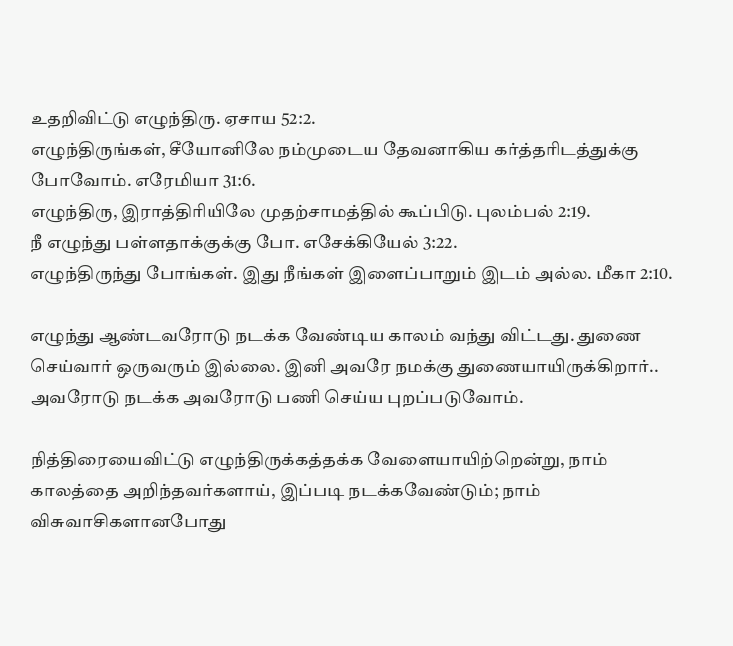உதறிவிட்டு எழுந்திரு. ஏசாய 52:2.
எழுந்திருங்கள், சீயோனிலே நம்முடைய தேவனாகிய கர்த்தரிடத்துக்கு போவோம். எரேமியா 31:6.
எழுந்திரு, இராத்திரியிலே முதற்சாமத்தில் கூப்பிடு. புலம்பல் 2:19.
நீ எழுந்து பள்ளதாக்குக்கு போ. எசேக்கியேல் 3:22.
எழுந்திருந்து போங்கள். இது நீங்கள் இளைப்பாறும் இடம் அல்ல. மீகா 2:10.

எழுந்து ஆண்டவரோடு நடக்க வேண்டிய காலம் வந்து விட்டது. துணை செய்வார் ஒருவரும் இல்லை. இனி அவரே நமக்கு துணையாயிருக்கிறார்.. அவரோடு நடக்க அவரோடு பணி செய்ய புறப்படுவோம்.

நித்திரையைவிட்டு எழுந்திருக்கத்தக்க வேளையாயிற்றென்று, நாம் காலத்தை அறிந்தவர்களாய், இப்படி நடக்கவேண்டும்; நாம் விசுவாசிகளானபோது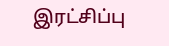இரட்சிப்பு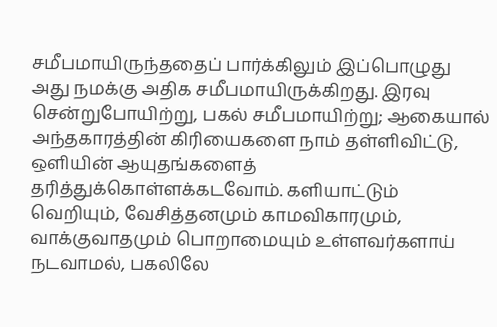சமீபமாயிருந்ததைப் பார்க்கிலும் இப்பொழுது அது நமக்கு அதிக சமீபமாயிருக்கிறது. இரவு சென்றுபோயிற்று, பகல் சமீபமாயிற்று; ஆகையால் அந்தகாரத்தின் கிரியைகளை நாம் தள்ளிவிட்டு, ஒளியின் ஆயுதங்களைத் தரித்துக்கொள்ளக்கடவோம். களியாட்டும் வெறியும், வேசித்தனமும் காமவிகாரமும், வாக்குவாதமும் பொறாமையும் உள்ளவர்களாய் நடவாமல், பகலிலே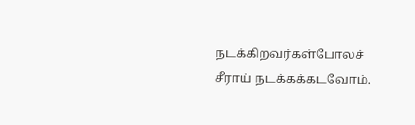நடக்கிறவர்கள்போலச் சீராய் நடக்கக்கடவோம்.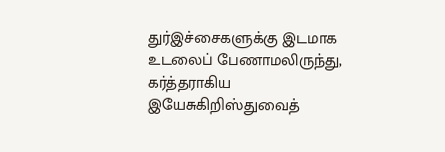துர்இச்சைகளுக்கு இடமாக உடலைப் பேணாமலிருந்து, கர்த்தராகிய இயேசுகிறிஸ்துவைத்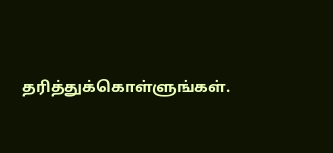தரித்துக்கொள்ளுங்கள்.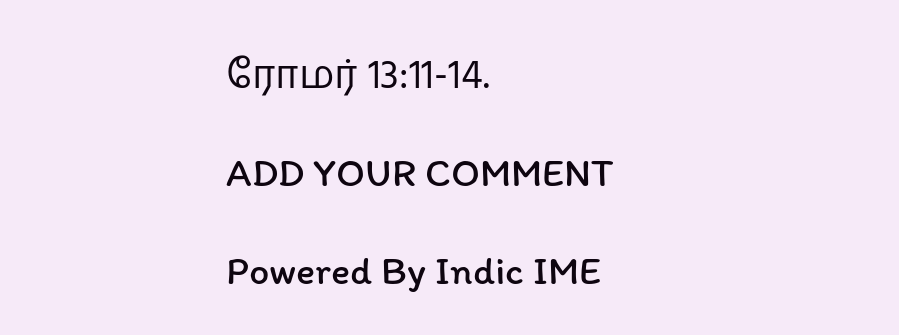ரோமர் 13:11-14.

ADD YOUR COMMENT

Powered By Indic IME